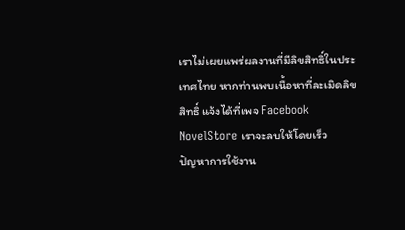เราไม่เผยแพร่ผลงานที่มีลิขสิทธิ์ในประเทศไทย หากท่านพบเนื้อหาที่ละเมิดลิขสิทธิ์ แจ้งได้ที่เพจ Facebook NovelStore เราจะลบให้โดยเร็ว
ปัญหาการใช้งาน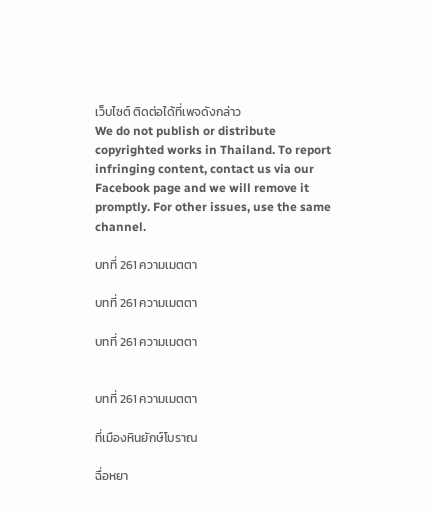เว็บไซต์ ติดต่อได้ที่เพจดังกล่าว
We do not publish or distribute copyrighted works in Thailand. To report infringing content, contact us via our Facebook page and we will remove it promptly. For other issues, use the same channel.

บทที่ 261 ความเมตตา

บทที่ 261 ความเมตตา

บทที่ 261 ความเมตตา


บทที่ 261 ความเมตตา

ที่เมืองหินยักษ์โบราณ

ฉื่อหยา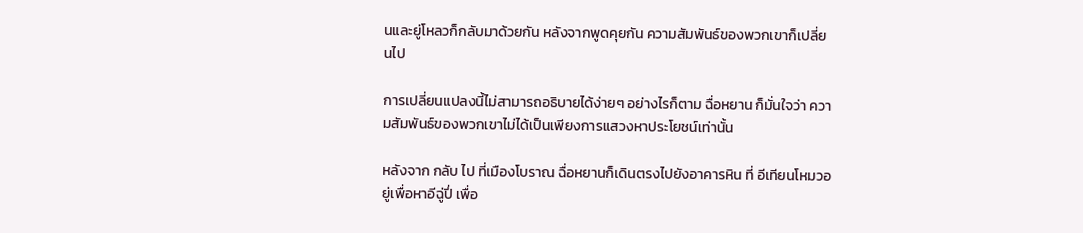นและยู่โหลวก็กลับมาด้วยกัน หลังจากพูดคุยกัน ความสัมพันธ์ของพวกเขาก็เปลี่ยนไป

การเปลี่ยนแปลงนี้ไม่สามารถอธิบายได้ง่ายๆ อย่างไรก็ตาม ฉื่อหยาน ก็มั่นใจว่า ความสัมพันธ์ของพวกเขาไม่ได้เป็นเพียงการแสวงหาประโยชน์เท่านั้น

หลังจาก กลับ ไป ที่เมืองโบราณ ฉื่อหยานก็เดินตรงไปยังอาคารหิน ที่ อีเทียนโหมวอยู่เพื่อหาอีฉู่ปี่ เพื่อ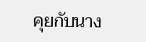คุยกับนาง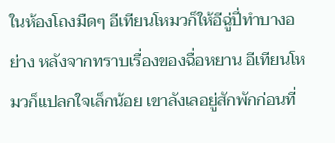ในห้องโถงมืดๆ อีเทียนโหมวก็ให้อีฉู่ปี่ทำบางอย่าง หลังจากทราบเรื่องของฉื่อหยาน อีเทียนโหมวก็แปลกใจเล็กน้อย เขาลังเลอยู่สักพักก่อนที่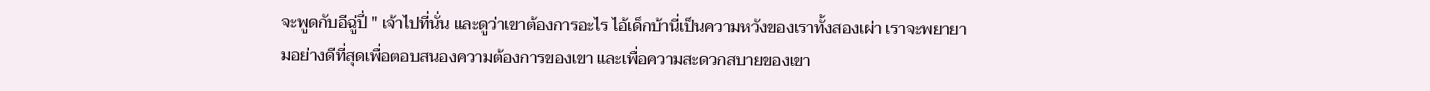จะพูดกับอีฉู่ปี่ " เจ้าไปที่นั่น และดูว่าเขาต้องการอะไร ไอ้เด็กบ้านี่เป็นความหวังของเราทั้งสองเผ่า เราจะพยายามอย่างดีที่สุดเพื่อตอบสนองความต้องการของเขา และเพื่อความสะดวกสบายของเขา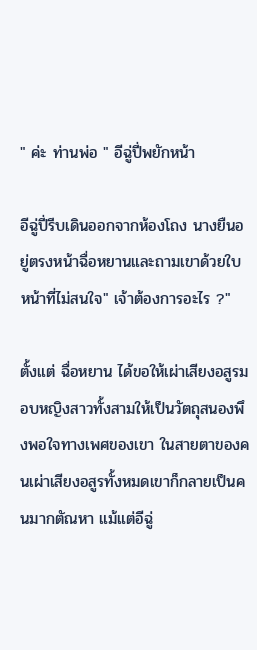" ค่ะ ท่านพ่อ " อีฉู่ปี่พยักหน้า

อีฉู่ปี่รีบเดินออกจากห้องโถง นางยืนอยู่ตรงหน้าฉื่อหยานและถามเขาด้วยใบหน้าที่ไม่สนใจ" เจ้าต้องการอะไร ?"

ตั้งแต่ ฉื่อหยาน ได้ขอให้เผ่าเสียงอสูรมอบหญิงสาวทั้งสามให้เป็นวัตถุสนองพึงพอใจทางเพศของเขา ในสายตาของคนเผ่าเสียงอสูรทั้งหมดเขาก็กลายเป็นคนมากตัณหา แม้แต่อีฉู่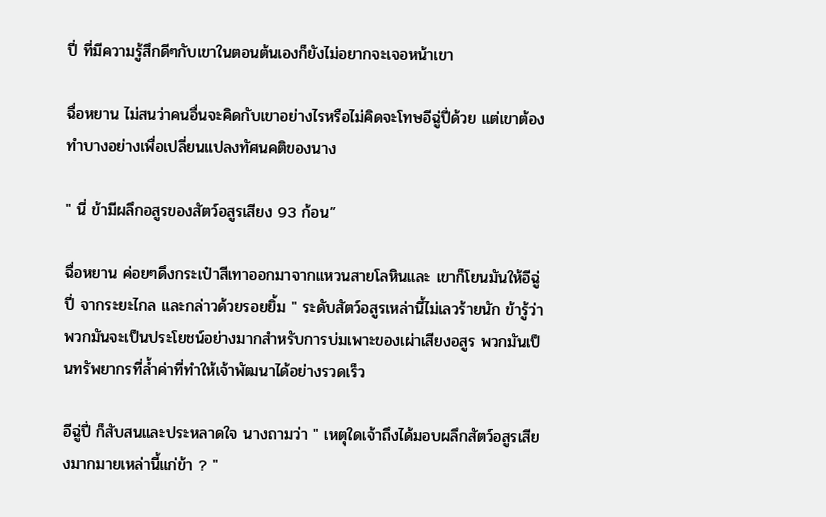ปี่ ที่มีความรู้สึกดีๆกับเขาในตอนต้นเองก็ยังไม่อยากจะเจอหน้าเขา

ฉื่อหยาน ไม่สนว่าคนอื่นจะคิดกับเขาอย่างไรหรือไม่คิดจะโทษอีฉู่ปี่ด้วย แต่เขาต้องทำบางอย่างเพื่อเปลี่ยนแปลงทัศนคติของนาง

" นี่ ข้ามีผลึกอสูรของสัตว์อสูรเสียง 93 ก้อน”

ฉื่อหยาน ค่อยๆดึงกระเป๋าสีเทาออกมาจากแหวนสายโลหินและ เขาก็โยนมันให้อีฉู่ปี่ จากระยะไกล และกล่าวด้วยรอยยิ้ม " ระดับสัตว์อสูรเหล่านี้ไม่เลวร้ายนัก ข้ารู้ว่าพวกมันจะเป็นประโยชน์อย่างมากสำหรับการบ่มเพาะของเผ่าเสียงอสูร พวกมันเป็นทรัพยากรที่ล้ำค่าที่ทำให้เจ้าพัฒนาได้อย่างรวดเร็ว

อีฉู่ปี่ ก็สับสนและประหลาดใจ นางถามว่า " เหตุใดเจ้าถึงได้มอบผลึกสัตว์อสูรเสียงมากมายเหล่านี้แก่ข้า ? "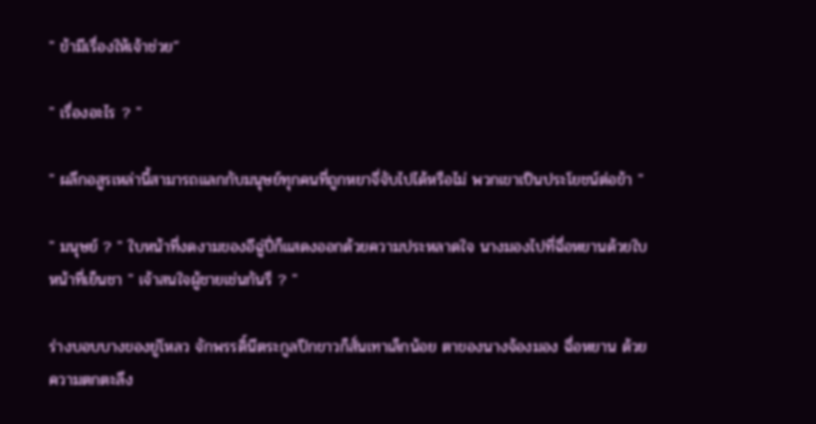" ข้ามีเรื่องให้เจ้าช่วย”

" เรื่องอะไร ? "

" ผลึกอสูรเหล่านี้สามารถแลกกับมนุษย์ทุกคนที่ถูกหยาจี่จับไปได้หรือไม่ พวกเขาเป็นประโยชน์ต่อข้า "

" มนุษย์ ? " ใบหน้าที่งดงามของอีฉู่ปี่ก็แสดงออกด้วยความประหลาดใจ นางมองไปที่ฉื่อหยานด้วยใบหน้าที่เย็นชา " เจ้าสนใจผู้ชายเช่นกันรึ ? "

ร่างบอบบางของยู่โหลว จักพรรดิ์นีตระกูลปีกขาวก็สั่นเทาเล็กน้อย ตาของนางจ้องมอง ฉื่อหยาน ด้วยความตกตะลึง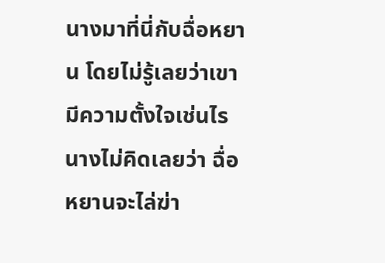นางมาที่นี่กับฉื่อหยาน โดยไม่รู้เลยว่าเขามีความตั้งใจเช่นไร นางไม่คิดเลยว่า ฉื่อหยานจะไล่ฆ่า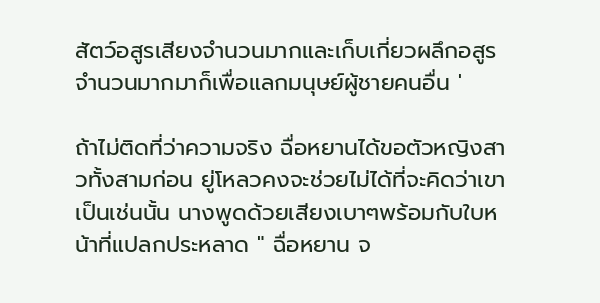สัตว์อสูรเสียงจำนวนมากและเก็บเกี่ยวผลึกอสูรจำนวนมากมาก็เพื่อแลกมนุษย์ผู้ชายคนอื่น '

ถ้าไม่ติดที่ว่าความจริง ฉื่อหยานได้ขอตัวหญิงสาวทั้งสามก่อน ยู่โหลวคงจะช่วยไม่ได้ที่จะคิดว่าเขาเป็นเช่นนั้น นางพูดด้วยเสียงเบาๆพร้อมกับใบหน้าที่แปลกประหลาด " ฉื่อหยาน จ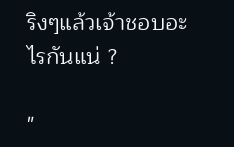ริงๆแล้วเจ้าชอบอะไรกันแน่ ?

"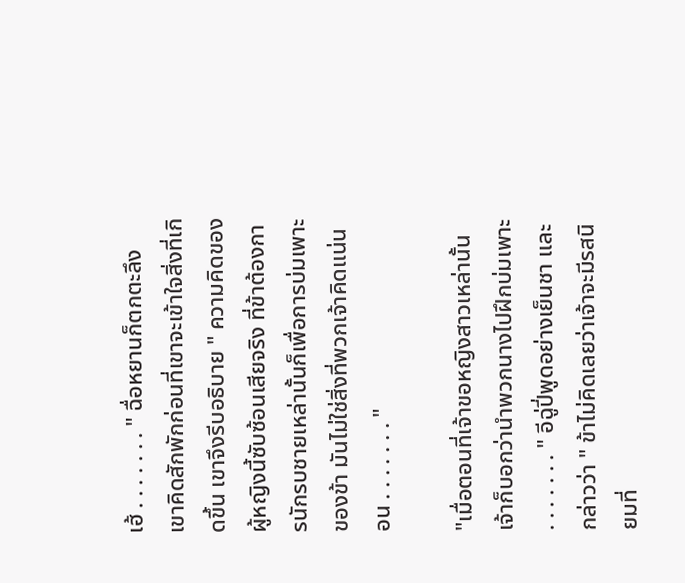เฮ้ . . . . . . . " ฉื่อหยานก็ตกตะลึง เขาคิดสักพักก่อนที่เขาจะเข้าใจสิ่งที่เกิดขึ้น เขาจึงรีบอธิบาย " ความคิดของผู้หญิงนี้ซับซ้อนเสียจริง ที่ข้าต้องการนักรบชายเหล่านั้นก็เพื่อการบ่มเพาะของข้า มันไม่ใช่สิ่งที่พวกเจ้าคิดแน่นอน . . . . . . . "

"เมื่อตอนที่เจ้าขอหญิงสาวเหล่านั้น เจ้าก็บอกว่านำพวกนางไปฝึกบ่มเพาะ . . . . . . . " อีฉู่ปี่พูดอย่างเย็นชา และกล่าวว่า " ข้าไม่คิดเลยว่าเจ้าจะมีรสนิยมที่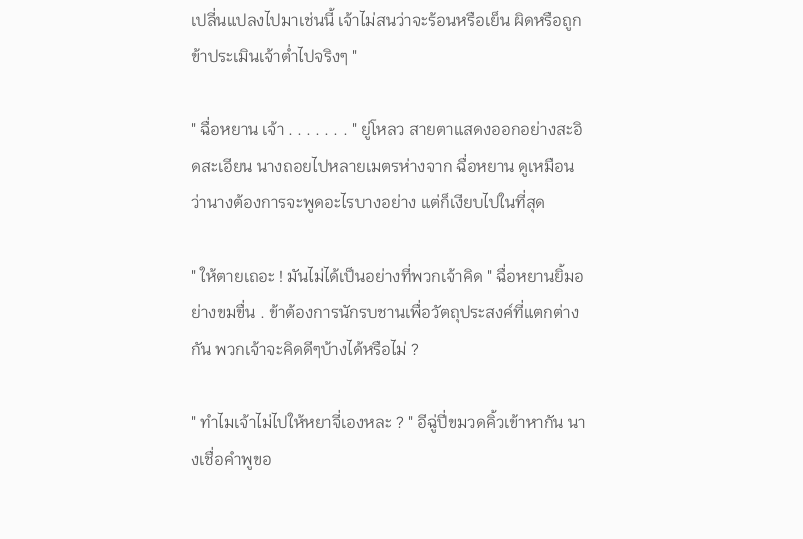เปลี่นแปลงไปมาเช่นนี้ เจ้าไม่สนว่าจะร้อนหรือเย็น ผิดหรือถูก ข้าประเมินเจ้าต่ำไปจริงๆ "

" ฉื่อหยาน เจ้า . . . . . . . " ยู่โหลว สายตาแสดงออกอย่างสะอิดสะเอียน นางถอยไปหลายเมตรห่างจาก ฉื่อหยาน ดูเหมือนว่านางต้องการจะพูดอะไรบางอย่าง แต่ก็เงียบไปในที่สุด

" ให้ตายเถอะ ! มันไม่ได้เป็นอย่างที่พวกเจ้าคิด " ฉื่อหยานยิ้มอย่างขมขื่น . ข้าต้องการนักรบชานเพื่อวัตถุประสงค์ที่แตกต่างกัน พวกเจ้าจะคิดดีๆบ้างได้หรือไม่ ?

" ทำไมเจ้าไม่ไปให้หยาจี่เองหละ ? " อีฉู่ปี่ขมวดคิ้วเข้าหากัน นางเชื่อคำพูขอ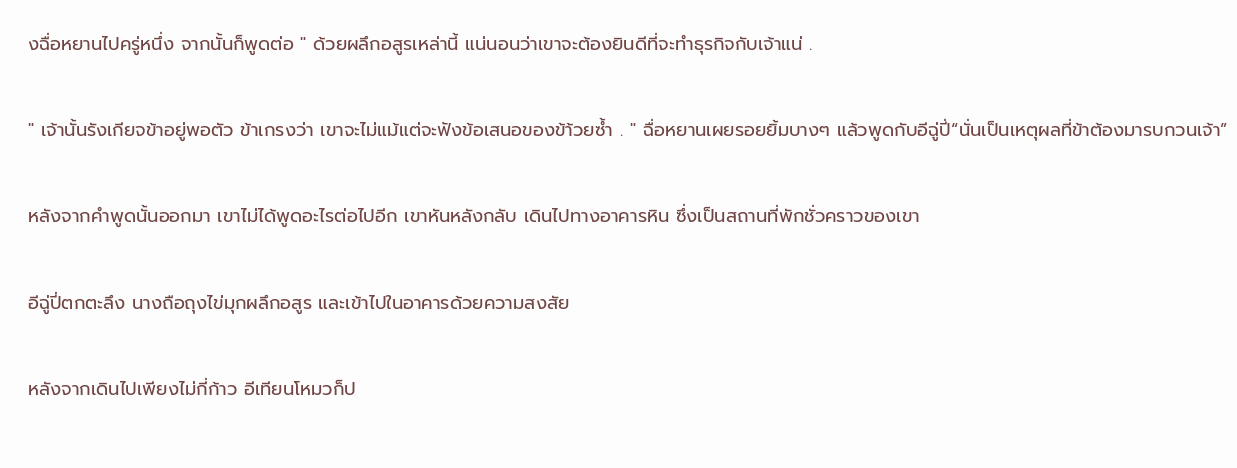งฉื่อหยานไปครู่หนึ่ง จากนั้นก็พูดต่อ " ด้วยผลึกอสูรเหล่านี้ แน่นอนว่าเขาจะต้องยินดีที่จะทำธุรกิจกับเจ้าแน่ .

" เจ้านั้นรังเกียจข้าอยู่พอตัว ข้าเกรงว่า เขาจะไม่แม้แต่จะฟังข้อเสนอของข้า้วยซ้ำ . " ฉื่อหยานเผยรอยยิ้มบางๆ แล้วพูดกับอีฉู่ปี่“นั่นเป็นเหตุผลที่ข้าต้องมารบกวนเจ้า”

หลังจากคำพูดนั้นออกมา เขาไม่ได้พูดอะไรต่อไปอีก เขาหันหลังกลับ เดินไปทางอาคารหิน ซึ่งเป็นสถานที่พักชั่วคราวของเขา

อีฉู่ปี่ตกตะลึง นางถือถุงไข่มุกผลึกอสูร และเข้าไปในอาคารด้วยความสงสัย

หลังจากเดินไปเพียงไม่กี่ก้าว อีเทียนโหมวก็ป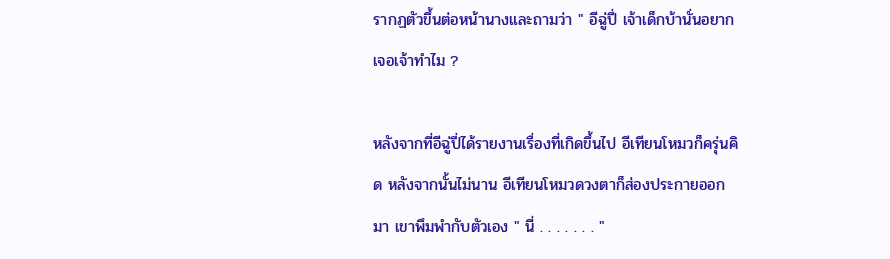รากฏตัวขึ้นต่อหน้านางและถามว่า " อีฉู่ปี่ เจ้าเด็กบ้านั่นอยากเจอเจ้าทำไม ?

หลังจากที่อีฉู่ปี่ได้รายงานเรื่องที่เกิดขึ้นไป อีเทียนโหมวก็ครุ่นคิด หลังจากนั้นไม่นาน อีเทียนโหมวดวงตาก็ส่องประกายออกมา เขาพึมพำกับตัวเอง " นี่ . . . . . . . "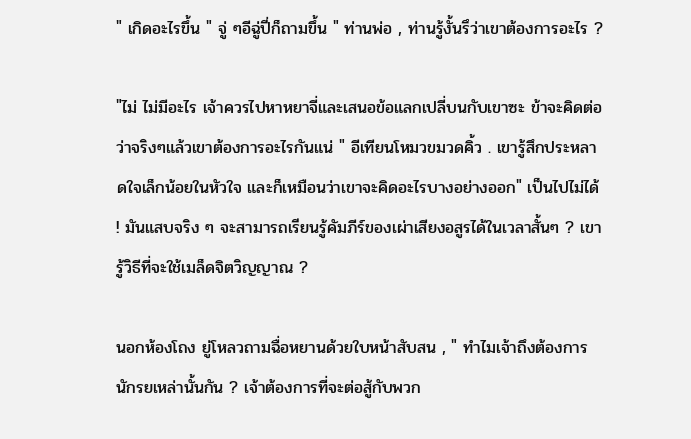" เกิดอะไรขึ้น " จู่ ๆอีฉู่ปี่ก็ถามขึ้น " ท่านพ่อ , ท่านรู้งั้นรึว่าเขาต้องการอะไร ?

"ไม่ ไม่มีอะไร เจ้าควรไปหาหยาจี่และเสนอข้อแลกเปลี่บนกับเขาซะ ข้าจะคิดต่อว่าจริงๆแล้วเขาต้องการอะไรกันแน่ " อีเทียนโหมวขมวดคิ้ว . เขารู้สึกประหลาดใจเล็กน้อยในหัวใจ และก็เหมือนว่าเขาจะคิดอะไรบางอย่างออก" เป็นไปไม่ได้ ! มันแสบจริง ๆ จะสามารถเรียนรู้คัมภีร์ของเผ่าเสียงอสูรได้ในเวลาสั้นๆ ? เขารู้วิธีที่จะใช้เมล็ดจิตวิญญาณ ?

นอกห้องโถง ยู่โหลวถามฉื่อหยานด้วยใบหน้าสับสน , " ทำไมเจ้าถึงต้องการนักรยเหล่านั้นกัน ? เจ้าต้องการที่จะต่อสู้กับพวก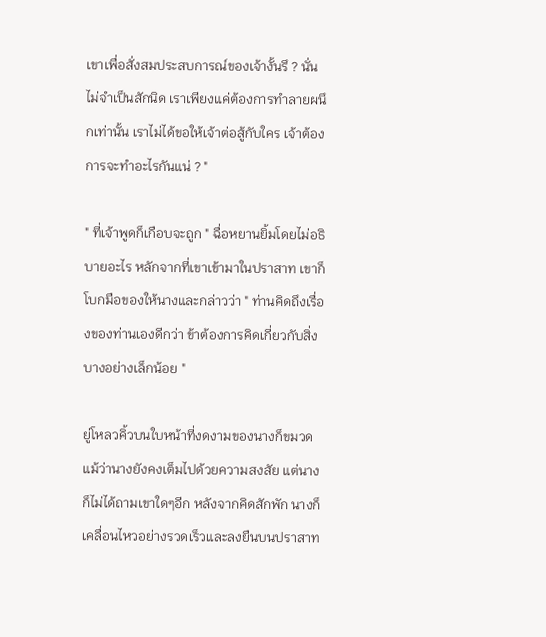เขาเพื่อสั่งสมประสบการณ์ของเจ้างั้นรึ ? นั่นไม่จำเป็นสักนิด เราเพียงแค่ต้องการทำลายผนึกเท่านั้น เราไม่ได้ขอให้เจ้าต่อสู้กับใคร เจ้าต้องการจะทำอะไรกันแน่ ? "

" ที่เจ้าพูดก็เกือบจะถูก " ฉื่อหยานยิ้มโดยไม่อธิบายอะไร หลักจากที่เขาเข้ามาในปราสาท เขาก็โบกมือของให้นางและกล่าวว่า " ท่านคิดถึงเรื่องของท่านเองดีกว่า ข้าต้องการคิดเกี่ยวกับสิ่งบางอย่างเล็กน้อย "

ยู่โหลวคิ้วบนใบหน้าที่งดงามของนางก็ขมวด แม้ว่านางยังคงเต็มไปด้วยความสงสัย แต่นางก็ไม่ได้ถามเขาใดๆอีก หลังจากคิดสักพัก นางก็เคลื่อนไหวอย่างรวดเร็วและลงยืนบนปราสาท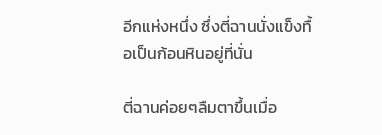อีกแห่งหนึ่ง ซึ่งตี่ฉานนั่งแข็งทื้อเป็นก้อนหินอยู่ที่นั่น

ตี่ฉานค่อยๆลืมตาขึ้นเมื่อ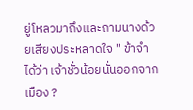ยู่โหลวมาถึงและถามนางด้วยเสียงประหลาดใจ " ข้าจำได้ว่า เจ้าชั่วน้อยนั่นออกจากเมือง ?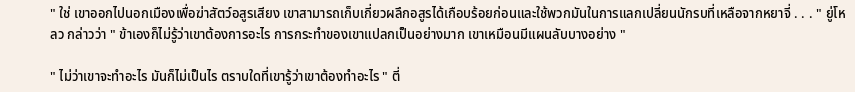" ใช่ เขาออกไปนอกเมืองเพื่อฆ่าสัตว์อสูรเสียง เขาสามารถเก็บเกี่ยวผลึกอสูรได้เกือบร้อยก่อนและใช้พวกมันในการแลกเปลี่ยนนักรบที่เหลือจากหยาจี่ . . . " ยู่โหลว กล่าวว่า " ข้าเองก็ไม่รู้ว่าเขาต้องการอะไร การกระทำของเขาแปลกเป็นอย่างมาก เขาเหมือนมีแผนลับบางอย่าง "

" ไม่ว่าเขาจะทำอะไร มันก็ไม่เป็นไร ตราบใดที่เขารู้ว่าเขาต้องทำอะไร " ตี่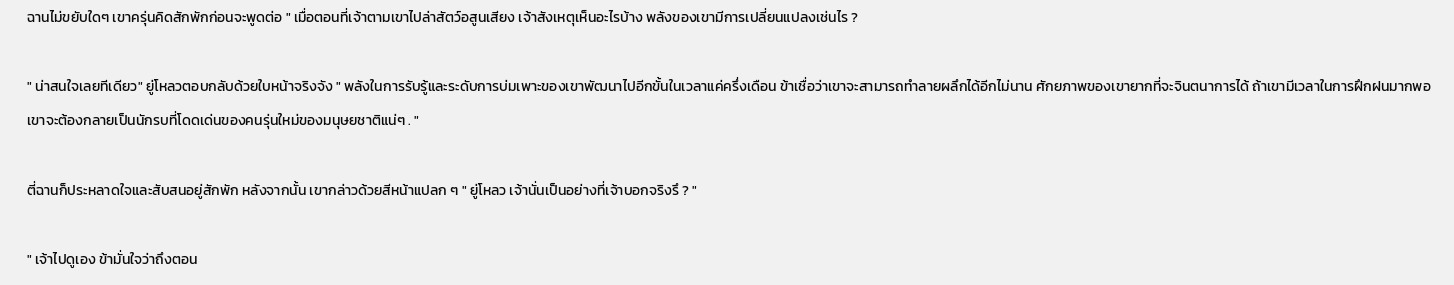ฉานไม่ขยับใดๆ เขาครุ่นคิดสักพักก่อนจะพูดต่อ " เมื่อตอนที่เจ้าตามเขาไปล่าสัตว์อสูนเสียง เจ้าสังเหตุเห็นอะไรบ้าง พลังของเขามีการเปลี่ยนแปลงเช่นไร ?

" น่าสนใจเลยทีเดียว" ยู่โหลวตอบกลับด้วยใบหน้าจริงจัง " พลังในการรับรู้และระดับการบ่มเพาะของเขาพัฒนาไปอีกขั้นในเวลาแค่ครึ่งเดือน ข้าเชื่อว่าเขาจะสามารถทำลายผลึกได้อีกไม่นาน ศักยภาพของเขายากที่จะจินตนาการได้ ถ้าเขามีเวลาในการฝึกฝนมากพอ เขาจะต้องกลายเป็นนักรบที่โดดเด่นของคนรุ่นใหม่ของมนุษยชาติแน่ๆ . "

ตี่ฉานก็ประหลาดใจและสับสนอยู่สักพัก หลังจากนั้น เขากล่าวด้วยสีหน้าแปลก ๆ " ยู่โหลว เจ้านั่นเป็นอย่างที่เจ้าบอกจริงรึ ? "

" เจ้าไปดูเอง ข้ามั่นใจว่าถึงตอน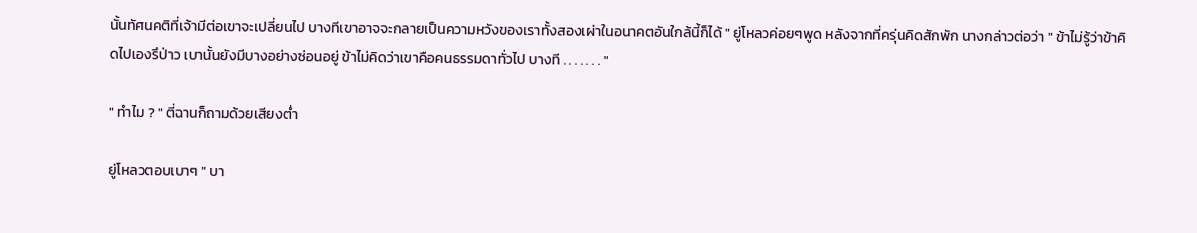นั้นทัศนคติที่เจ้ามีต่อเขาจะเปลี่ยนไป บางทีเขาอาจจะกลายเป็นความหวังของเราทั้งสองเผ่าในอนาคตอันใกล้นี้ก็ได้ " ยู่โหลวค่อยๆพูด หลังจากที่ครุ่นคิดสักพัก นางกล่าวต่อว่า " ข้าไม่รู้ว่าข้าคิดไปเองรึป่าว เบานั้นยังมีบางอย่างซ่อนอยู่ ข้าไม่คิดว่าเขาคือคนธรรมดาทั่วไป บางที . . . . . . . "

" ทำไม ? " ตี่ฉานก็ถามด้วยเสียงต่ำ

ยู่โหลวตอบเบาๆ " บา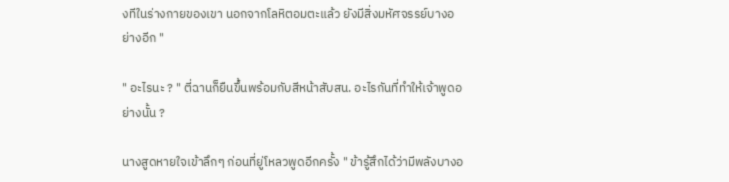งทีในร่างกายของเขา นอกจากโลหิตอมตะแล้ว ยังมีสิ่งมหัศจรรย์บางอย่างอีก "

" อะไรนะ ? " ตี่ฉานก็ยืนขึ้นพร้อมกับสีหน้าสับสน. อะไรกันที่ทำให้เจ้าพูดอย่างนั้น ?

นางสูดหายใจเข้าลึกๆ ก่อนที่ยู่โหลวพูดอีกครั้ง " ข้ารู้สึกได้ว่ามีพลังบางอ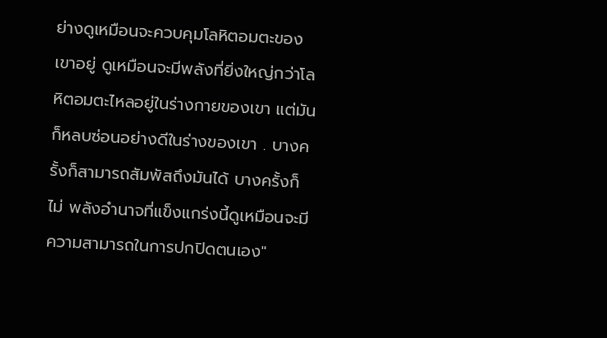ย่างดูเหมือนจะควบคุมโลหิตอมตะของเขาอยู่ ดูเหมือนจะมีพลังที่ยิ่งใหญ่กว่าโลหิตอมตะไหลอยู่ในร่างกายของเขา แต่มันก็หลบซ่อนอย่างดีในร่างของเขา . บางครั้งก็สามารถสัมพัสถึงมันได้ บางครั้งก็ไม่ พลังอำนาจที่แข็งแกร่งนี้ดูเหมือนจะมีความสามารถในการปกปิดตนเอง"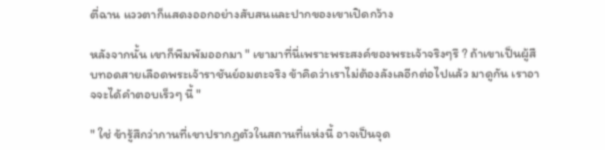ตี่ฉาน แววตาก็แสดงออกอย่างสับสนและปากของเขาเปิดกว้าง

หลังจากนั้น เขาก็พึมพัมออกมา " เขามาที่นี่เพราะพระสงค์ของพระเจ้าจริงๆรึ ? ถ้าเขาเป็นผู้สืบทอดสายเลือดพระเจ้าราชันย์อมตะจริง ข้าคิดว่าเราไม่ต้องลังเลอีกต่อไปแล้ว มาดูกัน เราอาจจะได้คำตอบเร็วๆ นี้ "

" ใช่ ข้ารู้สึกว่ากานที่เขาปรากฏตัวในสถานที่แห่งนี้ อาจเป็นจุด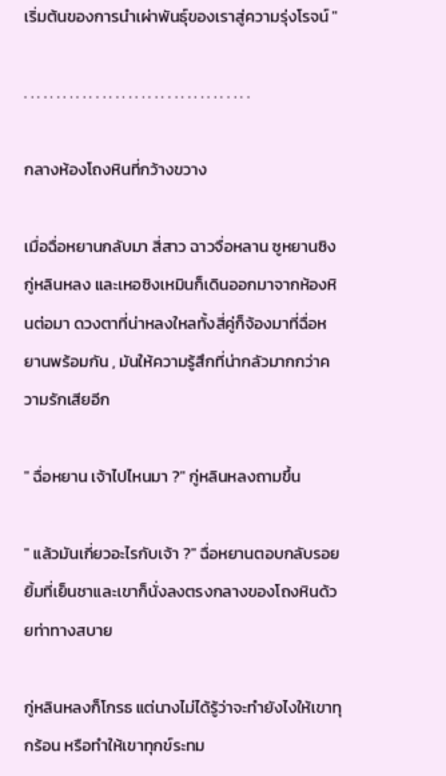เริ่มต้นของการนำเผ่าพันธุ์ของเราสู่ความรุ่งโรจน์ "

. . . . . . . . . . . . . . . . . . . . . . . . . . . . . . . . . . .

กลางห้องโถงหินที่กว้างขวาง

เมื่อฉื่อหยานกลับมา สี่สาว ฉาวจื่อหลาน ซูหยานซิง กู่หลินหลง และเหอซิงเหมินก็เดินออกมาจากห้องหินต่อมา ดวงตาที่น่าหลงใหลทั้งสี่คู่ก็จ้องมาที่ฉื่อหยานพร้อมกัน , มันให้ความรู้สึกที่น่ากลัวมากกว่าความรักเสียอีก

" ฉื่อหยาน เจ้าไปไหนมา ?" กู่หลินหลงถามขึ้น

" แล้วมันเกี่ยวอะไรกับเจ้า ?" ฉื่อหยานตอบกลับรอยยิ้มที่เย็นชาและเขาก็นั่งลงตรงกลางของโถงหินด้วยท่าทางสบาย

กู่หลินหลงก็โกรธ แต่นางไม่ได้รู้ว่าจะทำยังไงให้เขาทุกร้อน หรือทำให้เขาทุกข์ระทม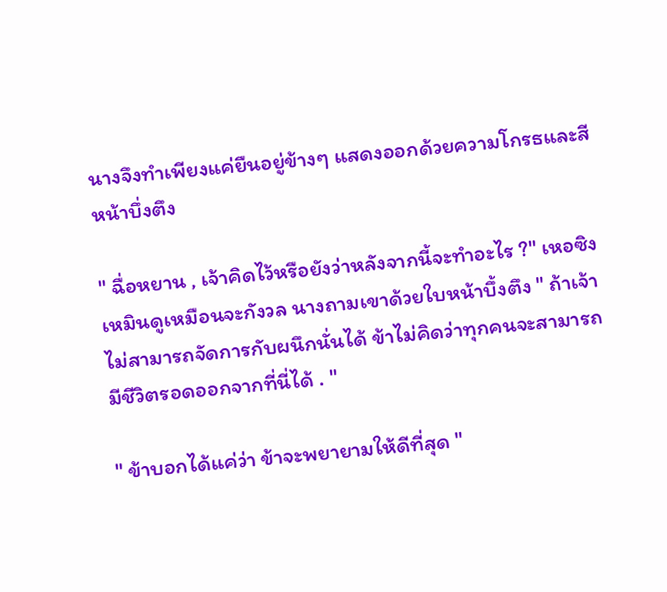นางจึงทำเพียงแค่ยืนอยู่ข้างๆ แสดงออกด้วยความโกรธและสีหน้าบึ่งตึง

" ฉื่อหยาน , เจ้าคิดไว้หรือยังว่าหลังจากนี้จะทำอะไร ?" เหอซิงเหมินดูเหมือนจะกังวล นางถามเขาด้วยใบหน้าบึ้งตึง " ถ้าเจ้าไม่สามารถจัดการกับผนึกนั่นได้ ข้าไม่คิดว่าทุกคนจะสามารถมีชีวิตรอดออกจากที่นี่ได้ . "

" ข้าบอกได้แค่ว่า ข้าจะพยายามให้ดีที่สุด "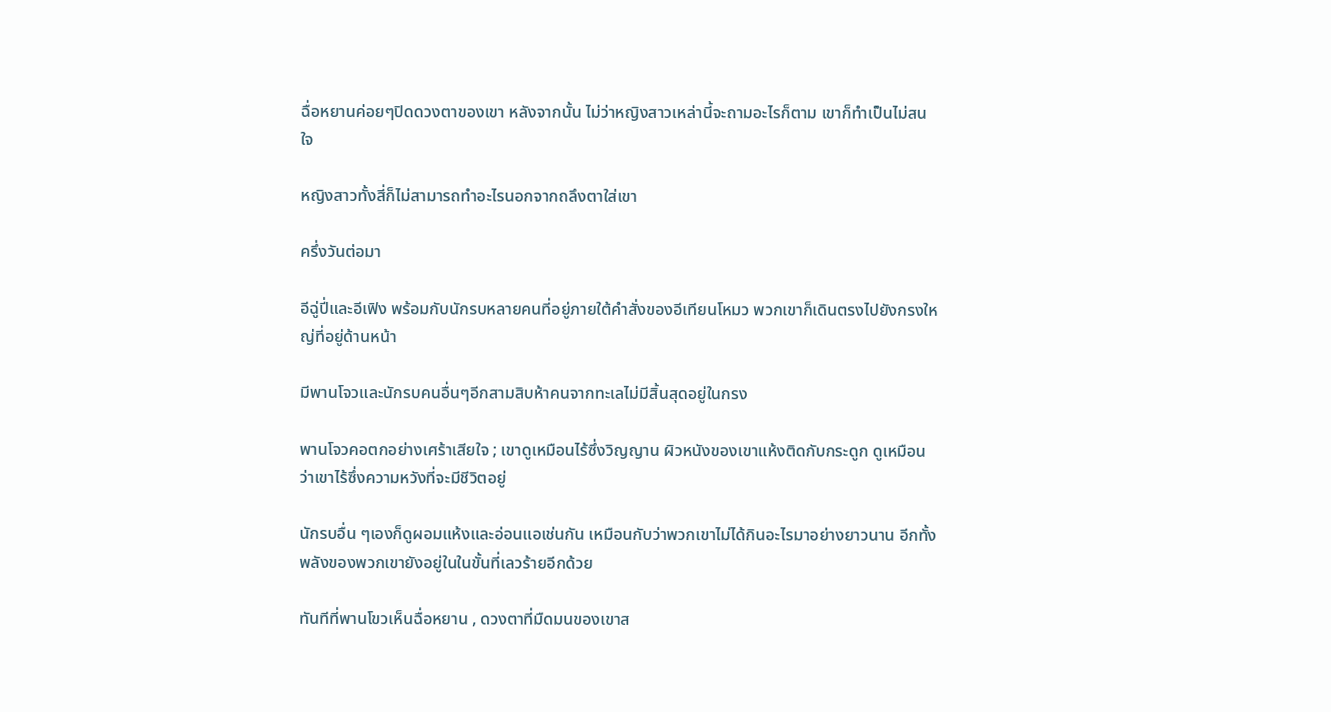ฉื่อหยานค่อยๆปิดดวงตาของเขา หลังจากนั้น ไม่ว่าหญิงสาวเหล่านี้จะถามอะไรก็ตาม เขาก็ทำเป็นไม่สนใจ

หญิงสาวทั้งสี่ก็ไม่สามารถทำอะไรนอกจากถลึงตาใส่เขา

ครึ่งวันต่อมา

อีฉู่ปี่และอีเฟิง พร้อมกับนักรบหลายคนที่อยู่ภายใต้คำสั่งของอีเทียนโหมว พวกเขาก็เดินตรงไปยังกรงใหญ่ที่อยู่ด้านหน้า

มีพานโจวและนักรบคนอื่นๆอีกสามสิบห้าคนจากทะเลไม่มีสิ้นสุดอยู่ในกรง

พานโจวคอตกอย่างเศร้าเสียใจ ; เขาดูเหมือนไร้ซึ่งวิญญาน ผิวหนังของเขาแห้งติดกับกระดูก ดูเหมือนว่าเขาไร้ซึ่งความหวังที่จะมีชีวิตอยู่

นักรบอื่น ๆเองก็ดูผอมแห้งและอ่อนแอเช่นกัน เหมือนกับว่าพวกเขาไม่ได้กินอะไรมาอย่างยาวนาน อีกทั้งพลังของพวกเขายังอยู่ในในขั้นที่เลวร้ายอีกด้วย

ทันทีที่พานโขวเห็นฉื่อหยาน , ดวงตาที่มืดมนของเขาส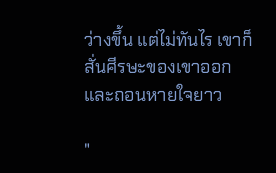ว่างขึ้น แต่ไม่ทันไร เขาก็สั่นศีรษะของเขาออกและถอนหายใจยาว

"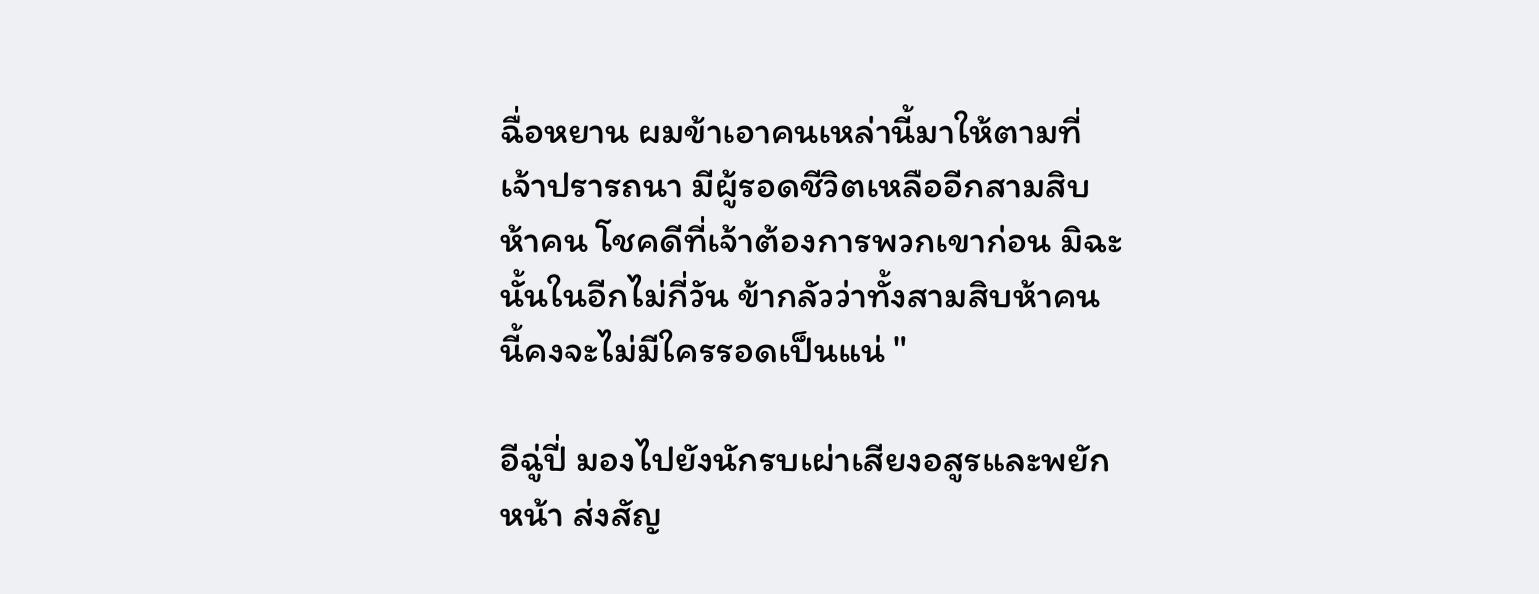ฉื่อหยาน ผมข้าเอาคนเหล่านี้มาให้ตามที่เจ้าปรารถนา มีผู้รอดชีวิตเหลืออีกสามสิบห้าคน โชคดีที่เจ้าต้องการพวกเขาก่อน มิฉะนั้นในอีกไม่กี่วัน ข้ากลัวว่าทั้งสามสิบห้าคนนี้คงจะไม่มีใครรอดเป็นแน่ "

อีฉู่ปี่ มองไปยังนักรบเผ่าเสียงอสูรและพยักหน้า ส่งสัญ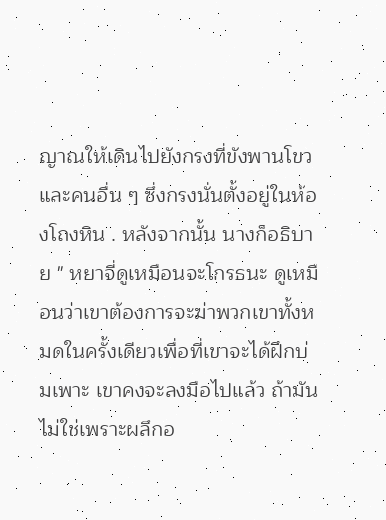ญาณให้เดินไปยังกรงที่ขังพานโขวและคนอื่น ๆ ซึ่งกรงนั่นตั้งอยู่ในห้องโถงหิน . หลังจากนั้น นางก็อธิบาย " หยาจี่ดูเหมือนจะโกรธนะ ดูเหมือนว่าเขาต้องการจะฆ่าพวกเขาทั้งหมดในครั้งเดียวเพื่อที่เขาจะได้ฝึกบ่มเพาะ เขาคงจะลงมือไปแล้ว ถ้ามันไม่ใช่เพราะผลึกอ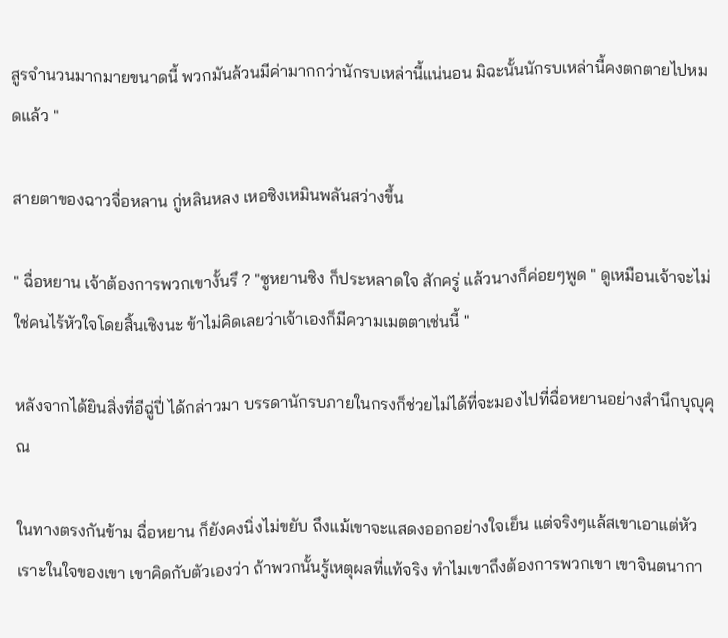สูรจำนวนมากมายขนาดนี้ พวกมันล้วนมีค่ามากกว่านักรบเหล่านี้แน่นอน มิฉะนั้นนักรบเหล่านี้คงตกตายไปหมดแล้ว "

สายตาของฉาวจื่อหลาน กู่หลินหลง เหอซิงเหมินพลันสว่างขึ้น

" ฉื่อหยาน เจ้าต้องการพวกเขางั้นรึ ? "ซูหยานซิง ก็ประหลาดใจ สักครู่ แล้วนางก็ค่อยๆพูด " ดูเหมือนเจ้าจะไม่ใช่คนไร้หัวใจโดยสิ้นเชิงนะ ข้าไม่คิดเลยว่าเจ้าเองก็มีความเมตตาเช่นนี้ "

หลังจากได้ยินสิ่งที่อีฉู่ปี่ ได้กล่าวมา บรรดานักรบภายในกรงก็ช่วยไม่ได้ที่จะมองไปที่ฉื่อหยานอย่างสำนึกบุญุคุณ

ในทางตรงกันข้าม ฉื่อหยาน ก็ยังคงนิ่งไม่ขยับ ถึงแม้เขาจะแสดงออกอย่างใจเย็น แต่จริงๆแล้สเขาเอาแต่หัวเราะในใจของเขา เขาคิดกับตัวเองว่า ถ้าพวกนั้นรู้เหตุผลที่แท้จริง ทำไมเขาถึงต้องการพวกเขา เขาจินตนากา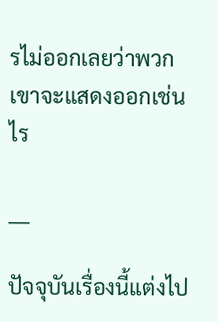รไม่ออกเลยว่าพวกเขาจะแสดงออกเช่นไร

___

ปัจจุบันเรื่องนี้แต่งไป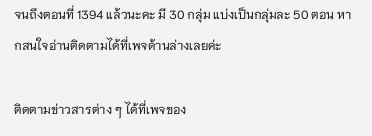จนถึงตอนที่ 1394 แล้วนะคะ มี 30 กลุ่ม แบ่งเป็นกลุ่มละ 50 ตอน หากสนใจอ่านติดตามได้ที่เพจด้านล่างเลยค่ะ

ติดตามข่าวสารต่าง ๆ ได้ที่เพจของ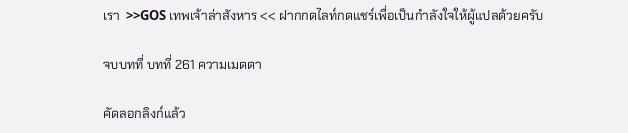เรา  >>GOS เทพเจ้าล่าสังหาร << ฝากกดไลท์กดแชร์เพื่อเป็นกำลังใจให้ผู้แปลด้วยครับ

จบบทที่ บทที่ 261 ความเมตตา

คัดลอกลิงก์แล้ว